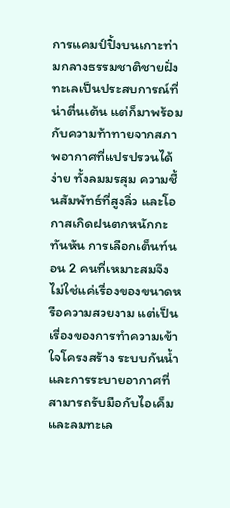การแคมป์ปิ้งบนเกาะท่ามกลางธรรมชาติชายฝั่งทะเลเป็นประสบการณ์ที่น่าตื่นเต้น แต่ก็มาพร้อมกับความท้าทายจากสภาพอากาศที่แปรปรวนได้ง่าย ทั้งลมมรสุม ความชื้นสัมพัทธ์ที่สูงลิ่ว และโอกาสเกิดฝนตกหนักกะทันหัน การเลือกเต็นท์นอน 2 คนที่เหมาะสมจึงไม่ใช่แค่เรื่องของขนาดหรือความสวยงาม แต่เป็นเรื่องของการทำความเข้าใจโครงสร้าง ระบบกันน้ำ และการระบายอากาศที่สามารถรับมือกับไอเค็มและลมทะเล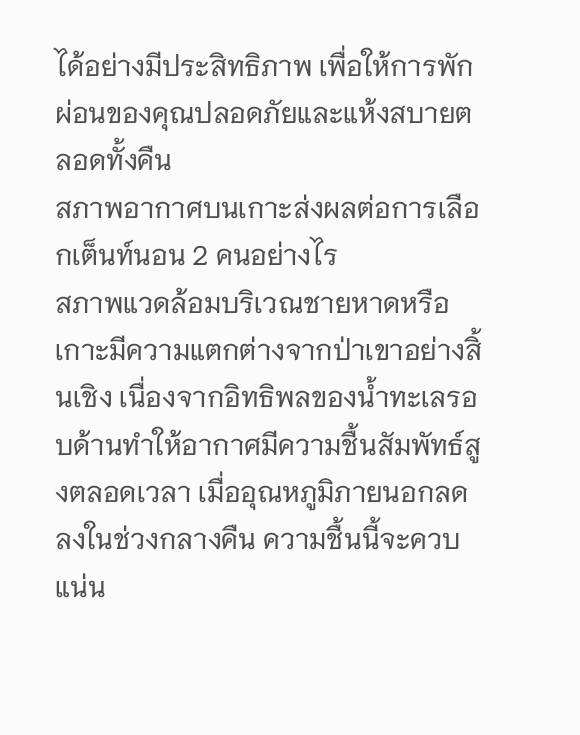ได้อย่างมีประสิทธิภาพ เพื่อให้การพักผ่อนของคุณปลอดภัยและแห้งสบายตลอดทั้งคืน
สภาพอากาศบนเกาะส่งผลต่อการเลือกเต็นท์นอน 2 คนอย่างไร
สภาพแวดล้อมบริเวณชายหาดหรือเกาะมีความแตกต่างจากป่าเขาอย่างสิ้นเชิง เนื่องจากอิทธิพลของน้ำทะเลรอบด้านทำให้อากาศมีความชื้นสัมพัทธ์สูงตลอดเวลา เมื่ออุณหภูมิภายนอกลดลงในช่วงกลางคืน ความชื้นนี้จะควบแน่น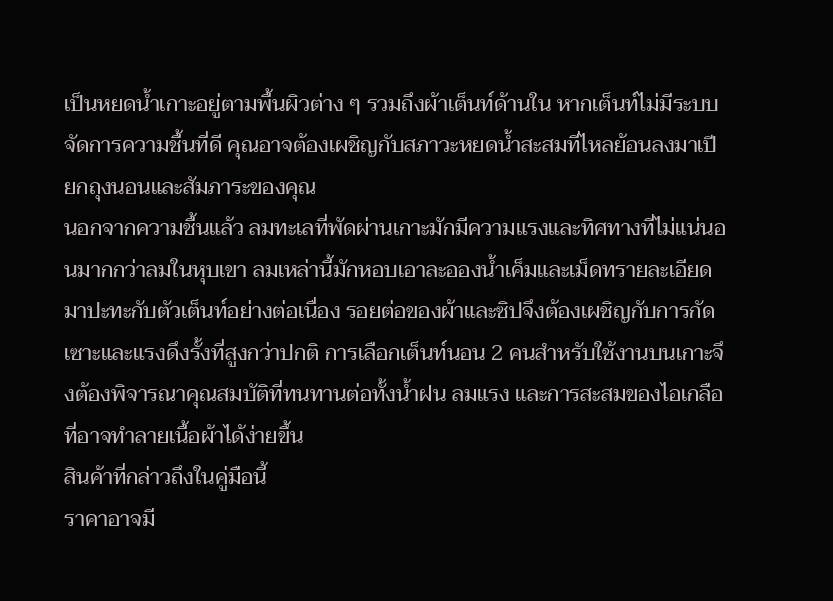เป็นหยดน้ำเกาะอยู่ตามพื้นผิวต่าง ๆ รวมถึงผ้าเต็นท์ด้านใน หากเต็นท์ไม่มีระบบจัดการความชื้นที่ดี คุณอาจต้องเผชิญกับสภาวะหยดน้ำสะสมที่ไหลย้อนลงมาเปียกถุงนอนและสัมภาระของคุณ
นอกจากความชื้นแล้ว ลมทะเลที่พัดผ่านเกาะมักมีความแรงและทิศทางที่ไม่แน่นอนมากกว่าลมในหุบเขา ลมเหล่านี้มักหอบเอาละอองน้ำเค็มและเม็ดทรายละเอียดมาปะทะกับตัวเต็นท์อย่างต่อเนื่อง รอยต่อของผ้าและซิปจึงต้องเผชิญกับการกัดเซาะและแรงดึงรั้งที่สูงกว่าปกติ การเลือกเต็นท์นอน 2 คนสำหรับใช้งานบนเกาะจึงต้องพิจารณาคุณสมบัติที่ทนทานต่อทั้งน้ำฝน ลมแรง และการสะสมของไอเกลือที่อาจทำลายเนื้อผ้าได้ง่ายขึ้น
สินค้าที่กล่าวถึงในคู่มือนี้
ราคาอาจมี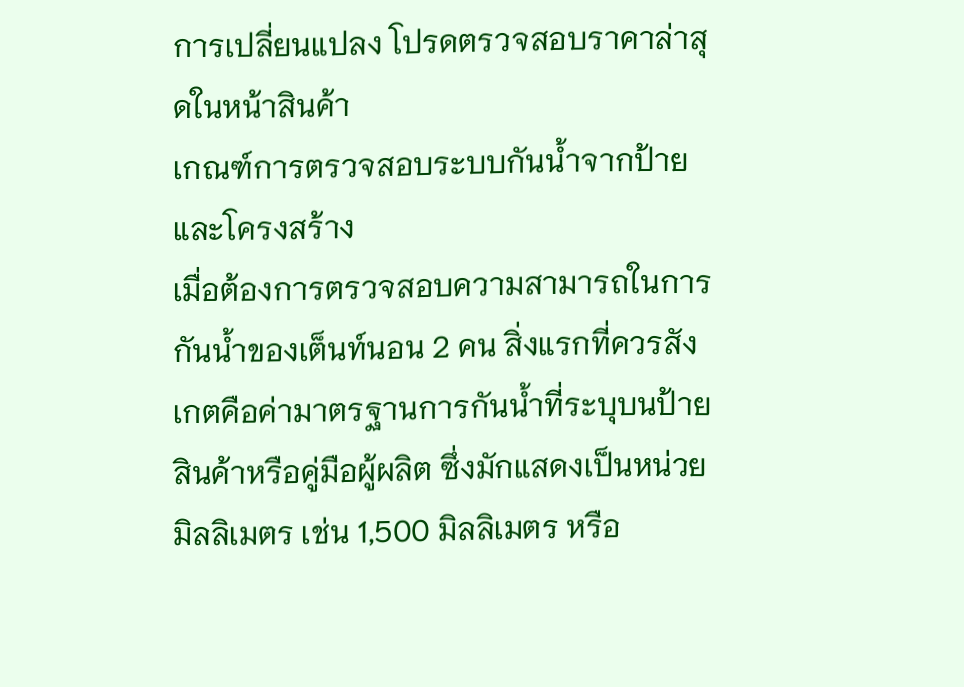การเปลี่ยนแปลง โปรดตรวจสอบราคาล่าสุดในหน้าสินค้า
เกณฑ์การตรวจสอบระบบกันน้ำจากป้ายและโครงสร้าง
เมื่อต้องการตรวจสอบความสามารถในการกันน้ำของเต็นท์นอน 2 คน สิ่งแรกที่ควรสังเกตคือค่ามาตรฐานการกันน้ำที่ระบุบนป้ายสินค้าหรือคู่มือผู้ผลิต ซึ่งมักแสดงเป็นหน่วยมิลลิเมตร เช่น 1,500 มิลลิเมตร หรือ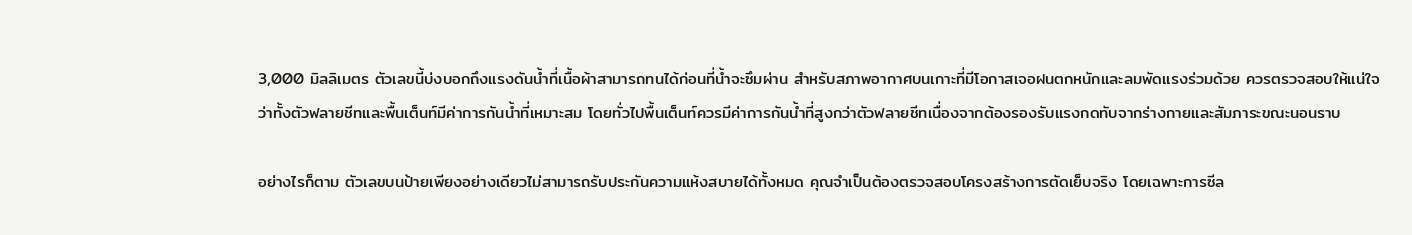3,000 มิลลิเมตร ตัวเลขนี้บ่งบอกถึงแรงดันน้ำที่เนื้อผ้าสามารถทนได้ก่อนที่น้ำจะซึมผ่าน สำหรับสภาพอากาศบนเกาะที่มีโอกาสเจอฝนตกหนักและลมพัดแรงร่วมด้วย ควรตรวจสอบให้แน่ใจว่าทั้งตัวฟลายชีทและพื้นเต็นท์มีค่าการกันน้ำที่เหมาะสม โดยทั่วไปพื้นเต็นท์ควรมีค่าการกันน้ำที่สูงกว่าตัวฟลายชีทเนื่องจากต้องรองรับแรงกดทับจากร่างกายและสัมภาระขณะนอนราบ

อย่างไรก็ตาม ตัวเลขบนป้ายเพียงอย่างเดียวไม่สามารถรับประกันความแห้งสบายได้ทั้งหมด คุณจำเป็นต้องตรวจสอบโครงสร้างการตัดเย็บจริง โดยเฉพาะการซีล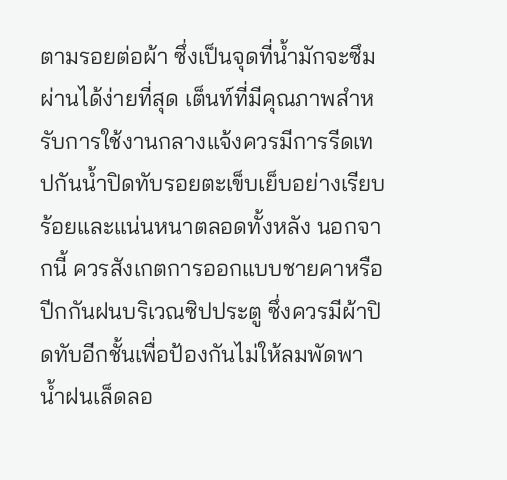ตามรอยต่อผ้า ซึ่งเป็นจุดที่น้ำมักจะซึมผ่านได้ง่ายที่สุด เต็นท์ที่มีคุณภาพสำหรับการใช้งานกลางแจ้งควรมีการรีดเทปกันน้ำปิดทับรอยตะเข็บเย็บอย่างเรียบร้อยและแน่นหนาตลอดทั้งหลัง นอกจากนี้ ควรสังเกตการออกแบบชายคาหรือปีกกันฝนบริเวณซิปประตู ซึ่งควรมีผ้าปิดทับอีกชั้นเพื่อป้องกันไม่ให้ลมพัดพาน้ำฝนเล็ดลอ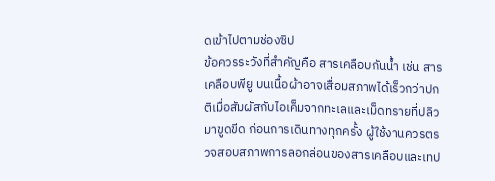ดเข้าไปตามช่องซิป
ข้อควรระวังที่สำคัญคือ สารเคลือบกันน้ำ เช่น สารเคลือบพียู บนเนื้อผ้าอาจเสื่อมสภาพได้เร็วกว่าปกติเมื่อสัมผัสกับไอเค็มจากทะเลและเม็ดทรายที่ปลิวมาขูดขีด ก่อนการเดินทางทุกครั้ง ผู้ใช้งานควรตรวจสอบสภาพการลอกล่อนของสารเคลือบและเทป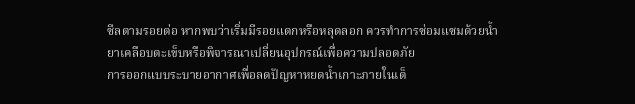ซีลตามรอยต่อ หากพบว่าเริ่มมีรอยแตกหรือหลุดลอก ควรทำการซ่อมแซมด้วยน้ำยาเคลือบตะเข็บหรือพิจารณาเปลี่ยนอุปกรณ์เพื่อความปลอดภัย
การออกแบบระบายอากาศเพื่อลดปัญหาหยดน้ำเกาะภายในเต็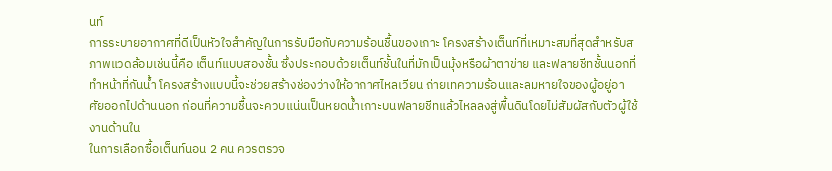นท์
การระบายอากาศที่ดีเป็นหัวใจสำคัญในการรับมือกับความร้อนชื้นของเกาะ โครงสร้างเต็นท์ที่เหมาะสมที่สุดสำหรับสภาพแวดล้อมเช่นนี้คือ เต็นท์แบบสองชั้น ซึ่งประกอบด้วยเต็นท์ชั้นในที่มักเป็นมุ้งหรือผ้าตาข่าย และฟลายชีทชั้นนอกที่ทำหน้าที่กันน้ำ โครงสร้างแบบนี้จะช่วยสร้างช่องว่างให้อากาศไหลเวียน ถ่ายเทความร้อนและลมหายใจของผู้อยู่อาศัยออกไปด้านนอก ก่อนที่ความชื้นจะควบแน่นเป็นหยดน้ำเกาะบนฟลายชีทแล้วไหลลงสู่พื้นดินโดยไม่สัมผัสกับตัวผู้ใช้งานด้านใน
ในการเลือกซื้อเต็นท์นอน 2 คน ควรตรวจ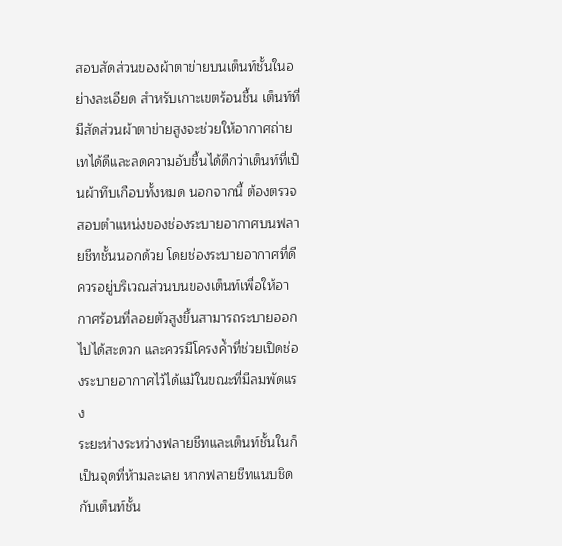สอบสัดส่วนของผ้าตาข่ายบนเต็นท์ชั้นในอย่างละเอียด สำหรับเกาะเขตร้อนชื้น เต็นท์ที่มีสัดส่วนผ้าตาข่ายสูงจะช่วยให้อากาศถ่ายเทได้ดีและลดความอับชื้นได้ดีกว่าเต็นท์ที่เป็นผ้าทึบเกือบทั้งหมด นอกจากนี้ ต้องตรวจสอบตำแหน่งของช่องระบายอากาศบนฟลายชีทชั้นนอกด้วย โดยช่องระบายอากาศที่ดีควรอยู่บริเวณส่วนบนของเต็นท์เพื่อให้อากาศร้อนที่ลอยตัวสูงขึ้นสามารถระบายออกไปได้สะดวก และควรมีโครงค้ำที่ช่วยเปิดช่องระบายอากาศไว้ได้แม้ในขณะที่มีลมพัดแรง
ระยะห่างระหว่างฟลายชีทและเต็นท์ชั้นในก็เป็นจุดที่ห้ามละเลย หากฟลายชีทแนบชิดกับเต็นท์ชั้น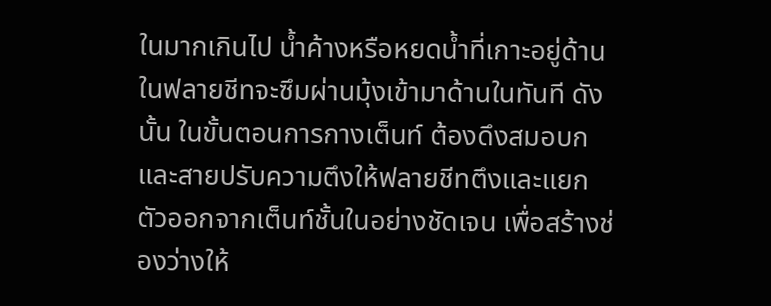ในมากเกินไป น้ำค้างหรือหยดน้ำที่เกาะอยู่ด้านในฟลายชีทจะซึมผ่านมุ้งเข้ามาด้านในทันที ดังนั้น ในขั้นตอนการกางเต็นท์ ต้องดึงสมอบกและสายปรับความตึงให้ฟลายชีทตึงและแยกตัวออกจากเต็นท์ชั้นในอย่างชัดเจน เพื่อสร้างช่องว่างให้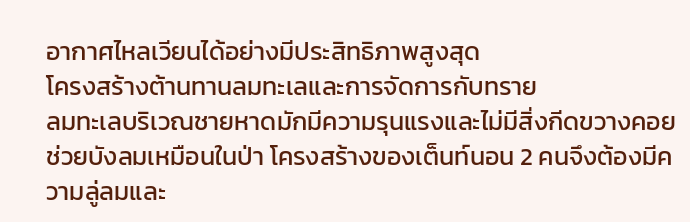อากาศไหลเวียนได้อย่างมีประสิทธิภาพสูงสุด
โครงสร้างต้านทานลมทะเลและการจัดการกับทราย
ลมทะเลบริเวณชายหาดมักมีความรุนแรงและไม่มีสิ่งกีดขวางคอยช่วยบังลมเหมือนในป่า โครงสร้างของเต็นท์นอน 2 คนจึงต้องมีความลู่ลมและ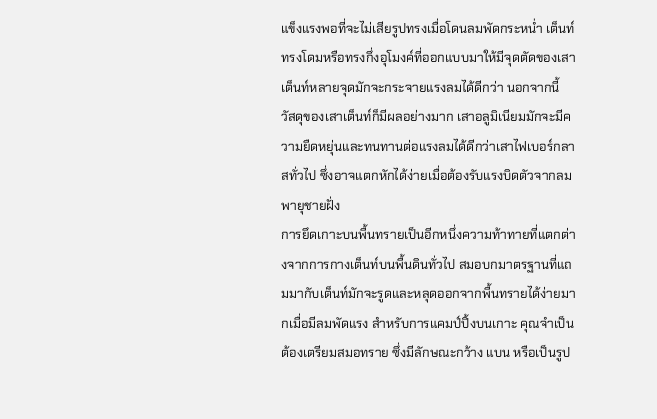แข็งแรงพอที่จะไม่เสียรูปทรงเมื่อโดนลมพัดกระหน่ำ เต็นท์ทรงโดมหรือทรงกึ่งอุโมงค์ที่ออกแบบมาให้มีจุดตัดของเสาเต็นท์หลายจุดมักจะกระจายแรงลมได้ดีกว่า นอกจากนี้ วัสดุของเสาเต็นท์ก็มีผลอย่างมาก เสาอลูมิเนียมมักจะมีความยืดหยุ่นและทนทานต่อแรงลมได้ดีกว่าเสาไฟเบอร์กลาสทั่วไป ซึ่งอาจแตกหักได้ง่ายเมื่อต้องรับแรงบิดตัวจากลมพายุชายฝั่ง
การยึดเกาะบนพื้นทรายเป็นอีกหนึ่งความท้าทายที่แตกต่างจากการกางเต็นท์บนพื้นดินทั่วไป สมอบกมาตรฐานที่แถมมากับเต็นท์มักจะรูดและหลุดออกจากพื้นทรายได้ง่ายมากเมื่อมีลมพัดแรง สำหรับการแคมป์ปิ้งบนเกาะ คุณจำเป็นต้องเตรียมสมอทราย ซึ่งมีลักษณะกว้าง แบน หรือเป็นรูป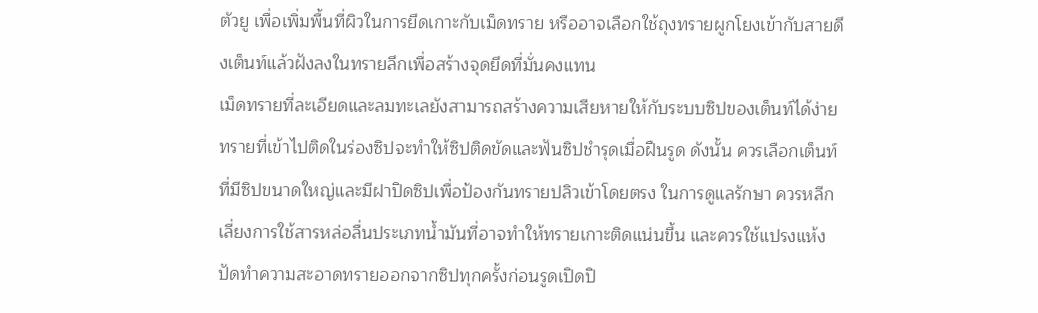ตัวยู เพื่อเพิ่มพื้นที่ผิวในการยึดเกาะกับเม็ดทราย หรืออาจเลือกใช้ถุงทรายผูกโยงเข้ากับสายดึงเต็นท์แล้วฝังลงในทรายลึกเพื่อสร้างจุดยึดที่มั่นคงแทน
เม็ดทรายที่ละเอียดและลมทะเลยังสามารถสร้างความเสียหายให้กับระบบซิปของเต็นท์ได้ง่าย ทรายที่เข้าไปติดในร่องซิปจะทำให้ซิปติดขัดและฟันซิปชำรุดเมื่อฝืนรูด ดังนั้น ควรเลือกเต็นท์ที่มีซิปขนาดใหญ่และมีฝาปิดซิปเพื่อป้องกันทรายปลิวเข้าโดยตรง ในการดูแลรักษา ควรหลีกเลี่ยงการใช้สารหล่อลื่นประเภทน้ำมันที่อาจทำให้ทรายเกาะติดแน่นขึ้น และควรใช้แปรงแห้งปัดทำความสะอาดทรายออกจากซิปทุกครั้งก่อนรูดเปิดปิ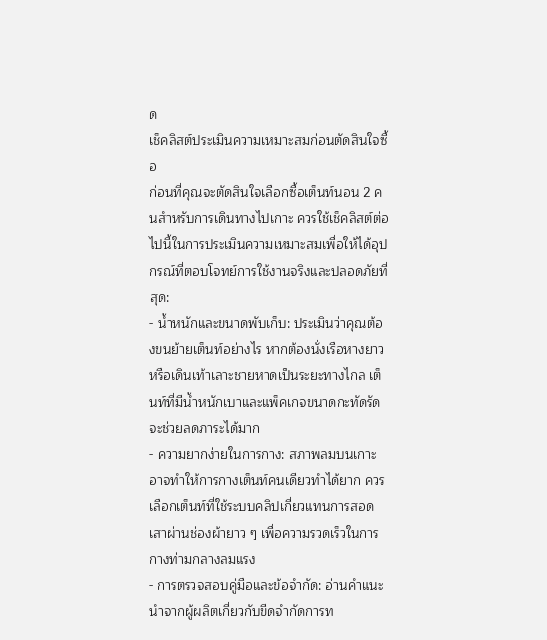ด
เช็คลิสต์ประเมินความเหมาะสมก่อนตัดสินใจซื้อ
ก่อนที่คุณจะตัดสินใจเลือกซื้อเต็นท์นอน 2 คนสำหรับการเดินทางไปเกาะ ควรใช้เช็คลิสต์ต่อไปนี้ในการประเมินความเหมาะสมเพื่อให้ได้อุปกรณ์ที่ตอบโจทย์การใช้งานจริงและปลอดภัยที่สุด:
- น้ำหนักและขนาดพับเก็บ: ประเมินว่าคุณต้องขนย้ายเต็นท์อย่างไร หากต้องนั่งเรือหางยาวหรือเดินเท้าเลาะชายหาดเป็นระยะทางไกล เต็นท์ที่มีน้ำหนักเบาและแพ็คเกจขนาดกะทัดรัดจะช่วยลดภาระได้มาก
- ความยากง่ายในการกาง: สภาพลมบนเกาะอาจทำให้การกางเต็นท์คนเดียวทำได้ยาก ควรเลือกเต็นท์ที่ใช้ระบบคลิปเกี่ยวแทนการสอดเสาผ่านช่องผ้ายาว ๆ เพื่อความรวดเร็วในการกางท่ามกลางลมแรง
- การตรวจสอบคู่มือและข้อจำกัด: อ่านคำแนะนำจากผู้ผลิตเกี่ยวกับขีดจำกัดการท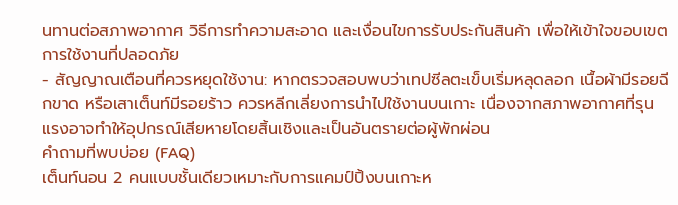นทานต่อสภาพอากาศ วิธีการทำความสะอาด และเงื่อนไขการรับประกันสินค้า เพื่อให้เข้าใจขอบเขตการใช้งานที่ปลอดภัย
- สัญญาณเตือนที่ควรหยุดใช้งาน: หากตรวจสอบพบว่าเทปซีลตะเข็บเริ่มหลุดลอก เนื้อผ้ามีรอยฉีกขาด หรือเสาเต็นท์มีรอยร้าว ควรหลีกเลี่ยงการนำไปใช้งานบนเกาะ เนื่องจากสภาพอากาศที่รุนแรงอาจทำให้อุปกรณ์เสียหายโดยสิ้นเชิงและเป็นอันตรายต่อผู้พักผ่อน
คำถามที่พบบ่อย (FAQ)
เต็นท์นอน 2 คนแบบชั้นเดียวเหมาะกับการแคมป์ปิ้งบนเกาะห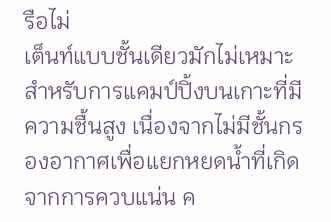รือไม่
เต็นท์แบบชั้นเดียวมักไม่เหมาะสำหรับการแคมป์ปิ้งบนเกาะที่มีความชื้นสูง เนื่องจากไม่มีชั้นกรองอากาศเพื่อแยกหยดน้ำที่เกิดจากการควบแน่น ค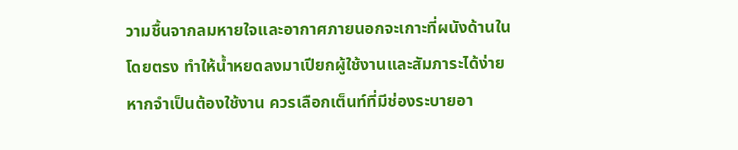วามชื้นจากลมหายใจและอากาศภายนอกจะเกาะที่ผนังด้านในโดยตรง ทำให้น้ำหยดลงมาเปียกผู้ใช้งานและสัมภาระได้ง่าย หากจำเป็นต้องใช้งาน ควรเลือกเต็นท์ที่มีช่องระบายอา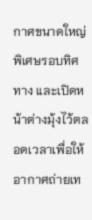กาศขนาดใหญ่พิเศษรอบทิศทาง และเปิดหน้าต่างมุ้งไว้ตลอดเวลาเพื่อให้อากาศถ่ายเท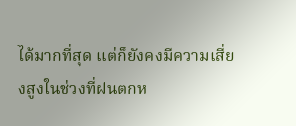ได้มากที่สุด แต่ก็ยังคงมีความเสี่ยงสูงในช่วงที่ฝนตกห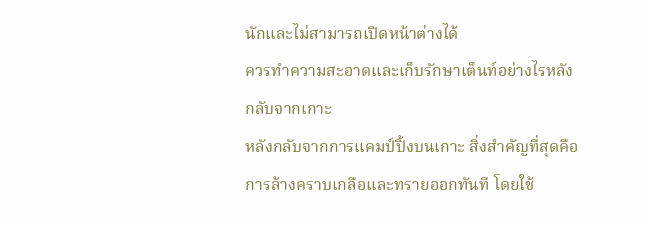นักและไม่สามารถเปิดหน้าต่างได้
ควรทำความสะอาดและเก็บรักษาเต็นท์อย่างไรหลังกลับจากเกาะ
หลังกลับจากการแคมป์ปิ้งบนเกาะ สิ่งสำคัญที่สุดคือการล้างคราบเกลือและทรายออกทันที โดยใช้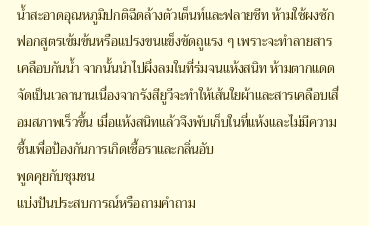น้ำสะอาดอุณหภูมิปกติฉีดล้างตัวเต็นท์และฟลายชีท ห้ามใช้ผงซักฟอกสูตรเข้มข้นหรือแปรงขนแข็งขัดถูแรง ๆ เพราะจะทำลายสารเคลือบกันน้ำ จากนั้นนำไปผึ่งลมในที่ร่มจนแห้งสนิท ห้ามตากแดดจัดเป็นเวลานานเนื่องจากรังสียูวีจะทำให้เส้นใยผ้าและสารเคลือบเสื่อมสภาพเร็วขึ้น เมื่อแห้งสนิทแล้วจึงพับเก็บในที่แห้งและไม่มีความชื้นเพื่อป้องกันการเกิดเชื้อราและกลิ่นอับ
พูดคุยกับชุมชน
แบ่งปันประสบการณ์หรือถามคำถาม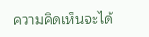ความคิดเห็นจะได้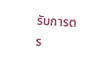รับการตร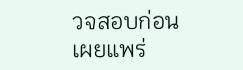วจสอบก่อนเผยแพร่